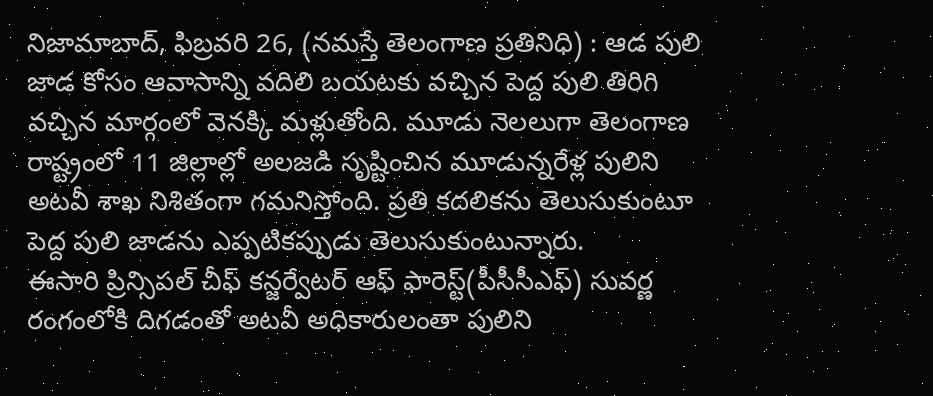నిజామాబాద్, ఫిబ్రవరి 26, (నమస్తే తెలంగాణ ప్రతినిధి) : ఆడ పులి జాడ కోసం ఆవాసాన్ని వదిలి బయటకు వచ్చిన పెద్ద పులి తిరిగి వచ్చిన మార్గంలో వెనక్కి మళ్లుతోంది. మూడు నెలలుగా తెలంగాణ రాష్ట్రంలో 11 జిల్లాల్లో అలజడి సృష్టించిన మూడున్నరేళ్ల పులిని అటవీ శాఖ నిశితంగా గమనిస్తోంది. ప్రతి కదలికను తెలుసుకుంటూ పెద్ద పులి జాడను ఎప్పటికప్పుడు తెలుసుకుంటున్నారు.
ఈసారి ప్రిన్సిపల్ చీఫ్ కన్జర్వేటర్ ఆఫ్ ఫారెస్ట్(పీసీసీఎఫ్) సువర్ణ రంగంలోకి దిగడంతో అటవీ అధికారులంతా పులిని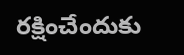రక్షించేందుకు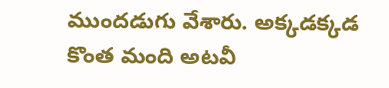ముందడుగు వేశారు. అక్కడక్కడ కొంత మంది అటవీ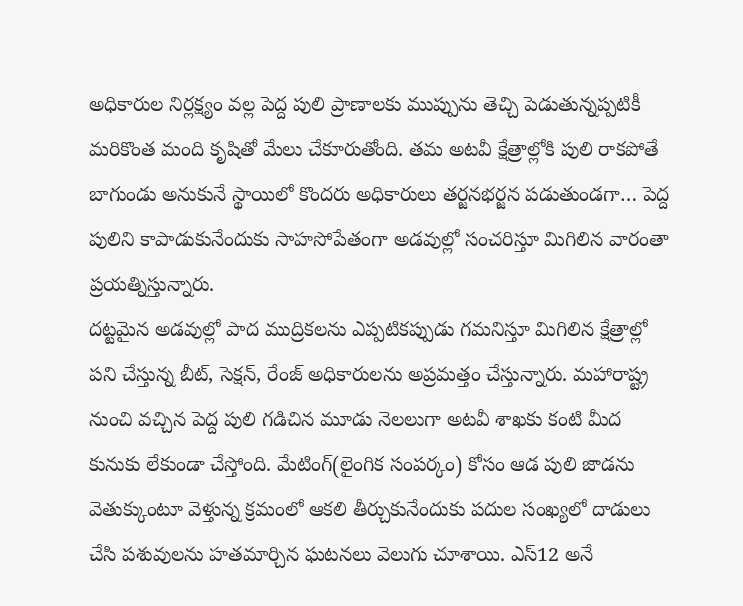అధికారుల నిర్లక్ష్యం వల్ల పెద్ద పులి ప్రాణాలకు ముప్పును తెచ్చి పెడుతున్నప్పటికీ మరికొంత మంది కృషితో మేలు చేకూరుతోంది. తమ అటవీ క్షేత్రాల్లోకి పులి రాకపోతే బాగుండు అనుకునే స్థాయిలో కొందరు అధికారులు తర్జనభర్జన పడుతుండగా… పెద్ద పులిని కాపాడుకునేందుకు సాహసోపేతంగా అడవుల్లో సంచరిస్తూ మిగిలిన వారంతా ప్రయత్నిస్తున్నారు.
దట్టమైన అడవుల్లో పాద ముద్రికలను ఎప్పటికప్పుడు గమనిస్తూ మిగిలిన క్షేత్రాల్లో పని చేస్తున్న బీట్, సెక్షన్, రేంజ్ అధికారులను అప్రమత్తం చేస్తున్నారు. మహారాష్ట్ర నుంచి వచ్చిన పెద్ద పులి గడిచిన మూడు నెలలుగా అటవీ శాఖకు కంటి మీద కునుకు లేకుండా చేస్తోంది. మేటింగ్(లైంగిక సంపర్కం) కోసం ఆడ పులి జాడను వెతుక్కుంటూ వెళ్తున్న క్రమంలో ఆకలి తీర్చుకునేందుకు పదుల సంఖ్యలో దాడులు చేసి పశువులను హతమార్చిన ఘటనలు వెలుగు చూశాయి. ఎస్12 అనే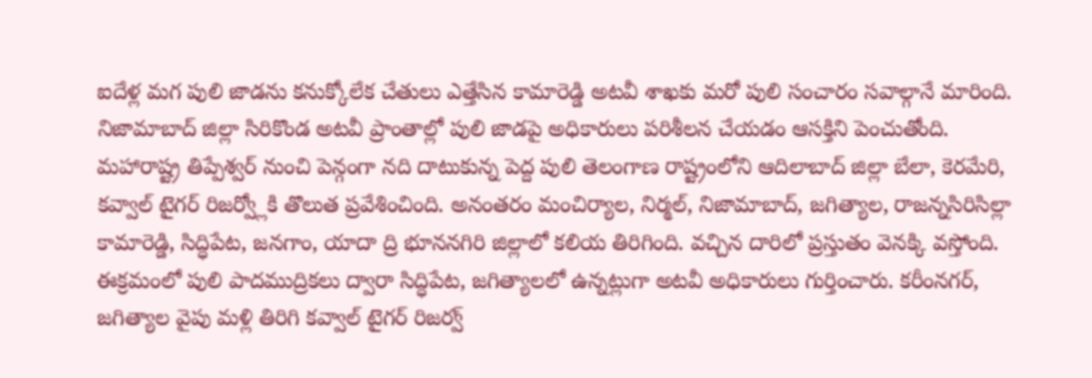ఐదేళ్ల మగ పులి జాడను కనుక్కోలేక చేతులు ఎత్తేసిన కామారెడ్డి అటవీ శాఖకు మరో పులి సంచారం సవాల్గానే మారింది. నిజామాబాద్ జిల్లా సిరికొండ అటవీ ప్రాంతాల్లో పులి జాడపై అధికారులు పరిశీలన చేయడం ఆసక్తిని పెంచుతోంది.
మహారాష్ట్ర తిప్పేశ్వర్ నుంచి పెన్గంగా నది దాటుకున్న పెద్ద పులి తెలంగాణ రాష్ట్రంలోని ఆదిలాబాద్ జిల్లా బేలా, కెరమేరి, కవ్వాల్ టైగర్ రిజర్వ్లోకి తొలుత ప్రవేశించింది. అనంతరం మంచిర్యాల, నిర్మల్, నిజామాబాద్, జగిత్యాల, రాజన్నసిరిసిల్లా కామారెడ్డి, సిద్ధిపేట, జనగాం, యాదా ద్రి భూననగిరి జిల్లాలో కలియ తిరిగింది. వచ్చిన దారిలో ప్రస్తుతం వెనక్కి వస్తోంది. ఈక్రమంలో పులి పాదముద్రికలు ద్వారా సిద్ధిపేట, జగిత్యాలలో ఉన్నట్లుగా అటవీ అధికారులు గుర్తించారు. కరీంనగర్, జగిత్యాల వైపు మళ్లి తిరిగి కవ్వాల్ టైగర్ రిజర్వ్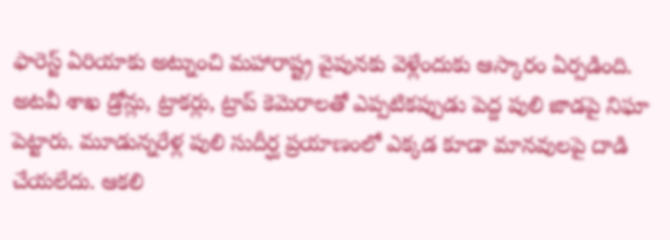ఫారెస్ట్ ఏరియాకు అట్నుంచి మహారాష్ట్ర వైపునకు వెళ్లేందుకు ఆస్కారం ఏర్పడింది.
అటవీ శాఖ డ్రోన్లు, ట్రాకర్లు, ట్రాప్ కెమెరాలతో ఎప్పటికప్పుడు పెద్ద పులి జాడపై నిఘా పెట్టారు. మూడున్నరేళ్ల పులి సుదీర్ఘ ప్రయాణంలో ఎక్కడ కూడా మానవులపై దాడి చేయలేదు. ఆకలి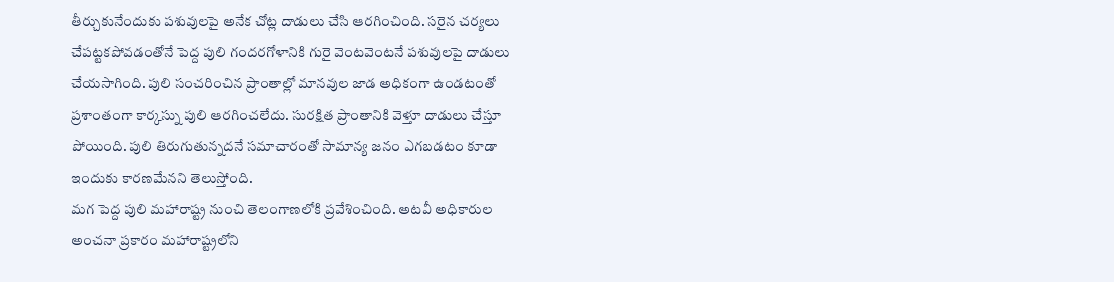తీర్చుకునేందుకు పశువులపై అనేక చోట్ల దాడులు చేసి ఆరగించింది. సరైన చర్యలు చేపట్టకపోవడంతోనే పెద్ద పులి గందరగోళానికి గురై వెంటవెంటనే పశువులపై దాడులు చేయసాగింది. పులి సంచరించిన ప్రాంతాల్లో మానవుల జాడ అధికంగా ఉండటంతో ప్రశాంతంగా కార్కస్ను పులి ఆరగించలేదు. సురక్షిత ప్రాంతానికి వెళ్తూ దాడులు చేస్తూ పోయింది. పులి తిరుగుతున్నదనే సమాచారంతో సామాన్య జనం ఎగబడటం కూడా ఇందుకు కారణమేనని తెలుస్తోంది.
మగ పెద్ద పులి మహారాష్ట్ర నుంచి తెలంగాణలోకి ప్రవేశించింది. అటవీ అధికారుల అంచనా ప్రకారం మహారాష్ట్రలోని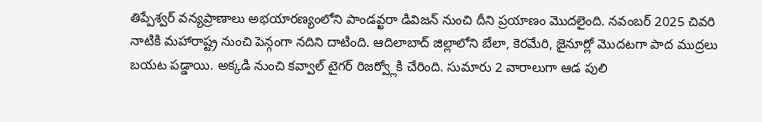తిప్పేశ్వర్ వన్యప్రాణాలు అభయారణ్యంలోని పాండవ్ఖరా డివిజన్ నుంచి దీని ప్రయాణం మొదలైంది. నవంబర్ 2025 చివరి నాటికి మహారాష్ట్ర నుంచి పెన్గంగా నదిని దాటింది. ఆదిలాబాద్ జిల్లాలోని బేలా, కెరమేరి, జైనూర్లో మొదటగా పాద ముద్రలు బయట పడ్డాయి. అక్కడి నుంచి కవ్వాల్ టైగర్ రిజర్వ్లోకి చేరింది. సుమారు 2 వారాలుగా ఆడ పులి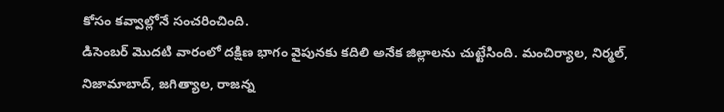కోసం కవ్వాల్లోనే సంచరించింది.
డిసెంబర్ మొదటి వారంలో దక్షిణ భాగం వైపునకు కదిలి అనేక జిల్లాలను చుట్టేసింది. మంచిర్యాల, నిర్మల్, నిజామాబాద్, జగిత్యాల, రాజన్న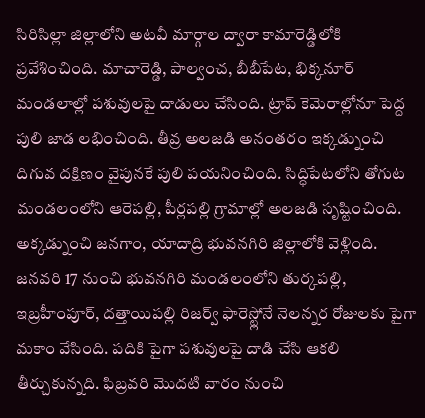సిరిసిల్లా జిల్లాలోని అటవీ మార్గాల ద్వారా కామారెడ్డిలోకి ప్రవేశించింది. మాచారెడ్డి, పాల్వంచ, బీబీపేట, భిక్కనూర్ మండలాల్లో పశువులపై దాడులు చేసింది. ట్రాప్ కెమెరాల్లోనూ పెద్ద పులి జాడ లభించింది. తీవ్ర అలజడి అనంతరం ఇక్కడ్నుంచి దిగువ దక్షిణం వైపునకే పులి పయనించింది. సిద్ధిపేటలోని తోగుట మండలంలోని ఆరెపల్లి, పీర్లపల్లి గ్రామాల్లో అలజడి సృష్టించింది. అక్కడ్నుంచి జనగాం, యాదాద్రి భువనగిరి జిల్లాలోకి వెళ్లింది.
జనవరి 17 నుంచి భువనగిరి మండలంలోని తుర్కపల్లి, ఇబ్రహీంపూర్, దత్తాయిపల్లి రిజర్వ్ ఫారెస్ట్లోనే నెలన్నర రోజులకు పైగా మకాం వేసింది. పదికి పైగా పశువులపై దాడి చేసి ఆకలి తీర్చుకున్నది. ఫిబ్రవరి మొదటి వారం నుంచి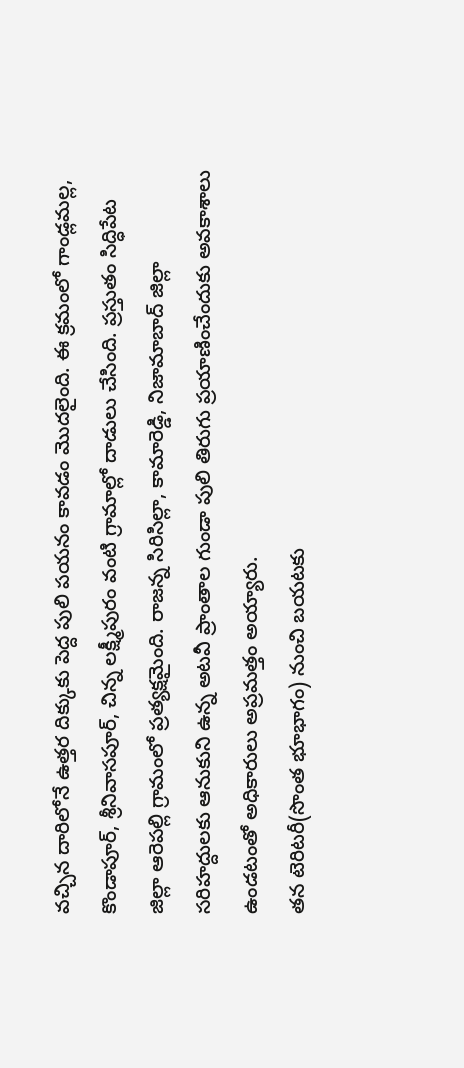వచ్చిన దారిలోనే ఉత్తర దిక్కుకు పెద్ద పులి పయనం కావడం మొదలైంది. ఈ క్రమంలో గాండ్లమల్ల, కొండాపూర్, శ్రీనివాసపూర్, చిన్న లక్ష్మీపురం వంటి గ్రామాల్లో దాడులు చేసింది. ప్రస్తుతం సిద్ధిపేట జిల్లా ఆరెపల్లి గ్రామంలో ప్రత్యక్షమైంది. రాజన్న సిరిసిల్లా, కామారెడ్డి, నిజామాబాద్ జిల్లా సరిహద్దులకు ఆనుకుని ఉన్న అటవీ ప్రాంతాల గుండా పులి తిరుగు ప్రయాణించేందుకు అవకాశాలు ఉండటంతో అధికారులు అప్రమత్తం అయ్యారు.
తన టెరిటరీ(సొంత భూభాగం) నుంచి బయటకు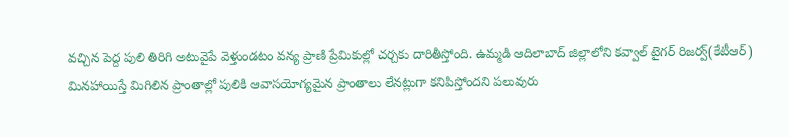వచ్చిన పెద్ద పులి తిరిగి అటువైపే వెళ్తుండటం వన్య ప్రాణి ప్రేమికుల్లో చర్చకు దారితీస్తోంది. ఉమ్మడి ఆదిలాబాద్ జిల్లాలోని కవ్వాల్ టైగర్ రిజర్వ్(కేటీఆర్) మినహాయిస్తే మిగిలిన ప్రాంతాల్లో పులికి ఆవాసయోగ్యమైన ప్రాంతాలు లేనట్లుగా కనిపిస్తోందని పలువురు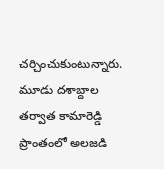చర్చించుకుంటున్నారు. మూడు దశాబ్దాల తర్వాత కామారెడ్డి ప్రాంతంలో అలజడి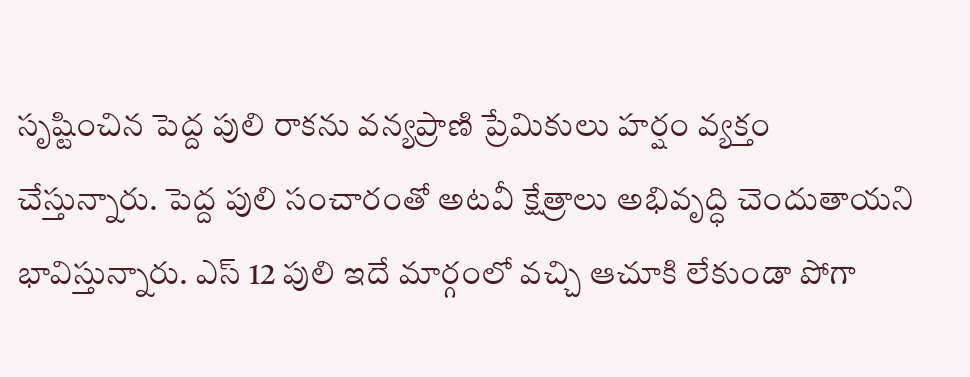సృష్టించిన పెద్ద పులి రాకను వన్యప్రాణి ప్రేమికులు హర్షం వ్యక్తం చేస్తున్నారు. పెద్ద పులి సంచారంతో అటవీ క్షేత్రాలు అభివృద్ధి చెందుతాయని భావిస్తున్నారు. ఎస్ 12 పులి ఇదే మార్గంలో వచ్చి ఆచూకి లేకుండా పోగా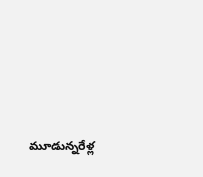మూడున్నరేళ్ల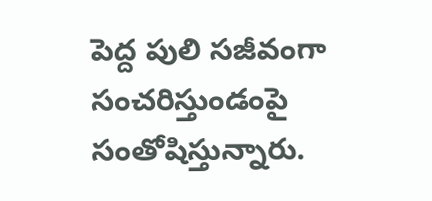పెద్ద పులి సజీవంగా సంచరిస్తుండంపై సంతోషిస్తున్నారు.